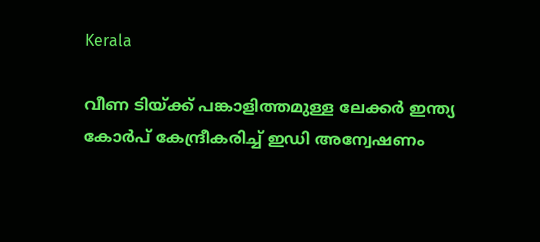Kerala

വീണ ടിയ്ക്ക് പങ്കാളിത്തമുള്ള ലേക്കർ ഇന്ത്യ കോർപ് കേന്ദ്രീകരിച്ച് ഇഡി അന്വേഷണം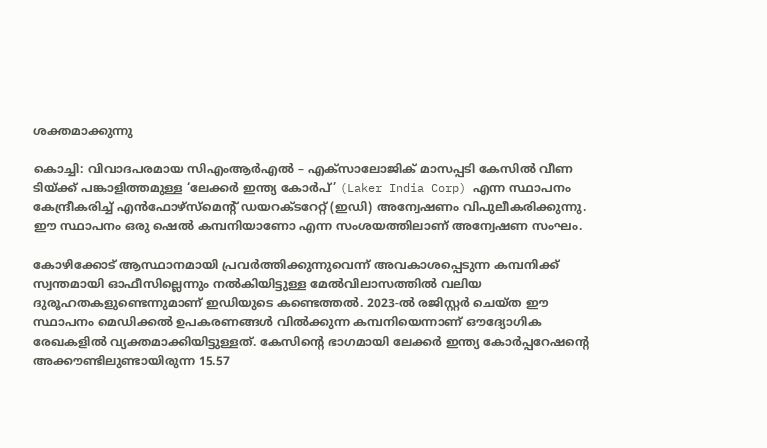ശക്തമാക്കുന്നു

കൊച്ചി: വിവാദപരമായ സിഎംആർഎൽ – എക്സാലോജിക് മാസപ്പടി കേസിൽ വീണ ടിയ്ക്ക് പങ്കാളിത്തമുള്ള ‘ലേക്കർ ഇന്ത്യ കോർപ്’ (Laker India Corp) എന്ന സ്ഥാപനം കേന്ദ്രീകരിച്ച് എന്‍ഫോഴ്‌സ്‌മെന്റ് ഡയറക്ടറേറ്റ് (ഇഡി) അന്വേഷണം വിപുലീകരിക്കുന്നു. ഈ സ്ഥാപനം ഒരു ഷെൽ കമ്പനിയാണോ എന്ന സംശയത്തിലാണ് അന്വേഷണ സംഘം.

കോഴിക്കോട് ആസ്ഥാനമായി പ്രവർത്തിക്കുന്നുവെന്ന് അവകാശപ്പെടുന്ന കമ്പനിക്ക് സ്വന്തമായി ഓഫീസില്ലെന്നും നൽകിയിട്ടുള്ള മേൽവിലാസത്തിൽ വലിയ ദുരൂഹതകളുണ്ടെന്നുമാണ് ഇഡിയുടെ കണ്ടെത്തൽ. 2023-ൽ രജിസ്റ്റർ ചെയ്ത ഈ സ്ഥാപനം മെഡിക്കൽ ഉപകരണങ്ങൾ വിൽക്കുന്ന കമ്പനിയെന്നാണ് ഔദ്യോഗിക രേഖകളിൽ വ്യക്തമാക്കിയിട്ടുള്ളത്. കേസിന്റെ ഭാഗമായി ലേക്കർ ഇന്ത്യ കോർപ്പറേഷന്റെ അക്കൗണ്ടിലുണ്ടായിരുന്ന 15.57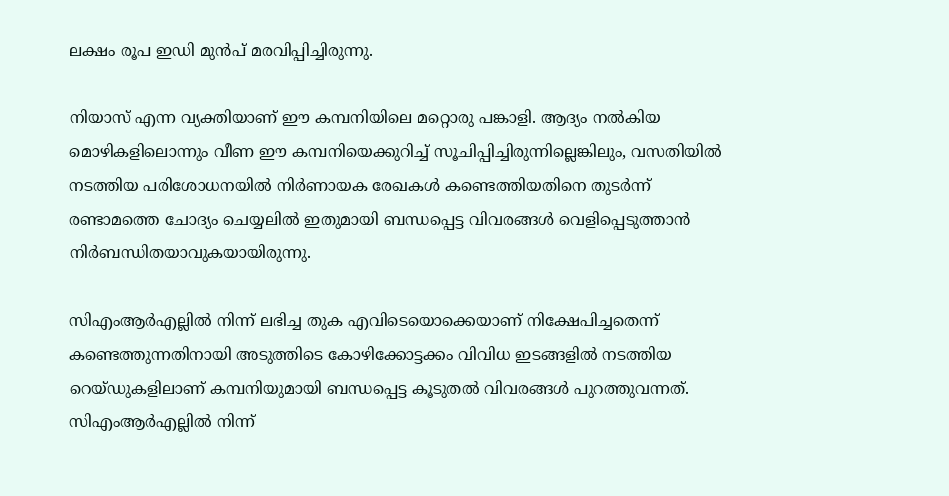ലക്ഷം രൂപ ഇഡി മുൻപ് മരവിപ്പിച്ചിരുന്നു.

നിയാസ് എന്ന വ്യക്തിയാണ് ഈ കമ്പനിയിലെ മറ്റൊരു പങ്കാളി. ആദ്യം നൽകിയ മൊഴികളിലൊന്നും വീണ ഈ കമ്പനിയെക്കുറിച്ച് സൂചിപ്പിച്ചിരുന്നില്ലെങ്കിലും, വസതിയിൽ നടത്തിയ പരിശോധനയിൽ നിർണായക രേഖകൾ കണ്ടെത്തിയതിനെ തുടർന്ന് രണ്ടാമത്തെ ചോദ്യം ചെയ്യലിൽ ഇതുമായി ബന്ധപ്പെട്ട വിവരങ്ങൾ വെളിപ്പെടുത്താൻ നിർബന്ധിതയാവുകയായിരുന്നു.

സിഎംആർഎല്ലിൽ നിന്ന് ലഭിച്ച തുക എവിടെയൊക്കെയാണ് നിക്ഷേപിച്ചതെന്ന് കണ്ടെത്തുന്നതിനായി അടുത്തിടെ കോഴിക്കോട്ടക്കം വിവിധ ഇടങ്ങളിൽ നടത്തിയ റെയ്ഡുകളിലാണ് കമ്പനിയുമായി ബന്ധപ്പെട്ട കൂടുതൽ വിവരങ്ങൾ പുറത്തുവന്നത്. സിഎംആർഎല്ലിൽ നിന്ന്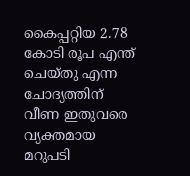കൈപ്പറ്റിയ 2.78 കോടി രൂപ എന്ത് ചെയ്തു എന്ന ചോദ്യത്തിന് വീണ ഇതുവരെ വ്യക്തമായ മറുപടി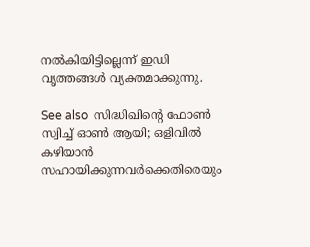നൽകിയിട്ടില്ലെന്ന് ഇഡി വൃത്തങ്ങൾ വ്യക്തമാക്കുന്നു.

See also  സിദ്ധിഖിന്റെ ഫോൺ സ്വിച്ച് ഓൺ ആയി; ഒളിവിൽ കഴിയാൻ സഹായിക്കുന്നവർക്കെതിരെയും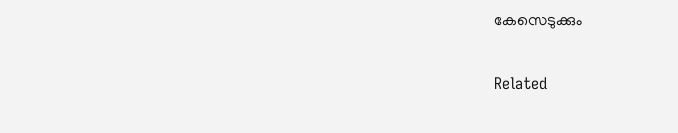കേസെടുക്കും

Related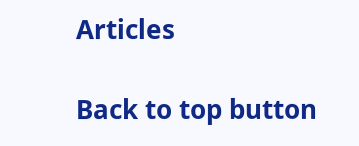Articles

Back to top button